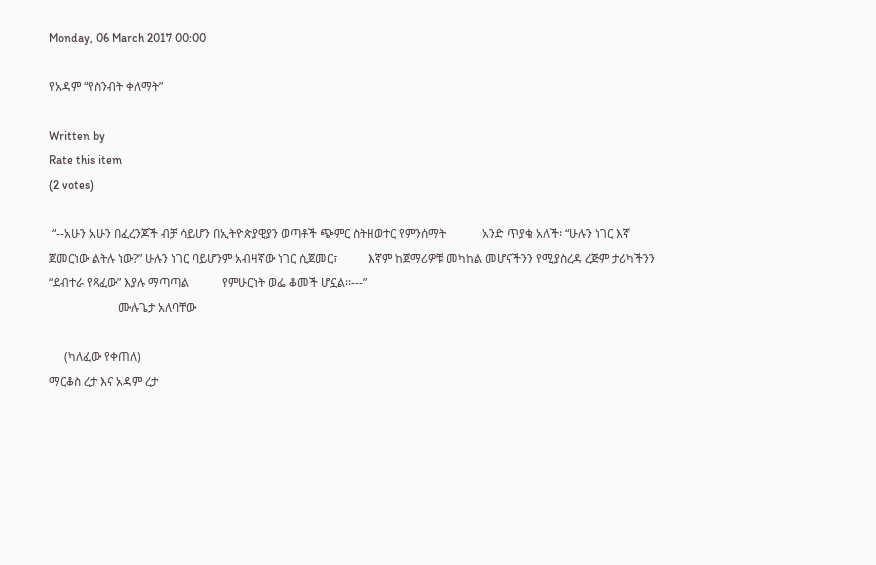Monday, 06 March 2017 00:00

የአዳም “የስንብት ቀለማት”

Written by
Rate this item
(2 votes)

 “--አሁን አሁን በፈረንጆች ብቻ ሳይሆን በኢትዮጵያዊያን ወጣቶች ጭምር ስትዘወተር የምንሰማት            አንድ ጥያቄ አለች፡ “ሁሉን ነገር እኛ ጀመርነው ልትሉ ነው?” ሁሉን ነገር ባይሆንም አብዛኛው ነገር ሲጀመር፣          እኛም ከጀማሪዎቹ መካከል መሆናችንን የሚያስረዳ ረጅም ታሪካችንን “ደብተራ የጻፈው” እያሉ ማጣጣል           የምሁርነት ወፌ ቆመች ሆኗል፡፡---”
                       ሙሉጌታ አለባቸው

     (ካለፈው የቀጠለ)
ማርቆስ ረታ እና አዳም ረታ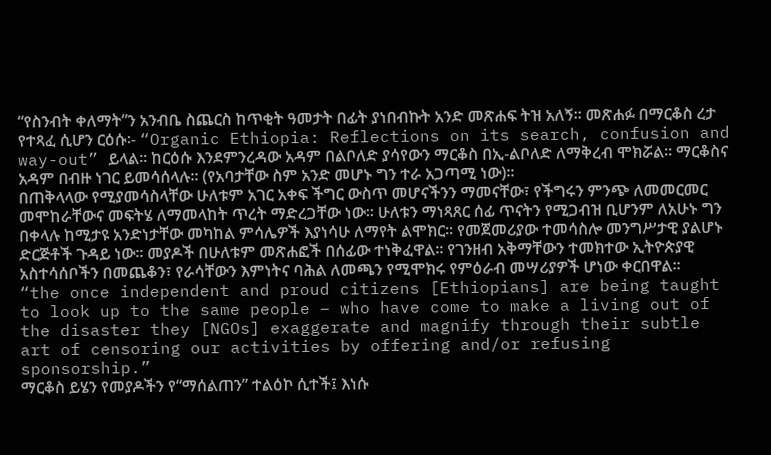“የስንብት ቀለማት”ን አንብቤ ስጨርስ ከጥቂት ዓመታት በፊት ያነበብኩት አንድ መጽሐፍ ትዝ አለኝ፡፡ መጽሐፉ በማርቆስ ረታ የተጻፈ ሲሆን ርዕሱ፡- “Organic Ethiopia: Reflections on its search, confusion and way-out” ይላል፡፡ ከርዕሱ እንደምንረዳው አዳም በልቦለድ ያሳየውን ማርቆስ በኢ-ልቦለድ ለማቅረብ ሞክሯል፡፡ ማርቆስና አዳም በብዙ ነገር ይመሳሰላሉ፡፡ (የአባታቸው ስም አንድ መሆኑ ግን ተራ አጋጣሚ ነው)፡፡
በጠቅላላው የሚያመሳስላቸው ሁለቱም አገር አቀፍ ችግር ውስጥ መሆናችንን ማመናቸው፣ የችግሩን ምንጭ ለመመርመር መሞከራቸውና መፍትሄ ለማመላከት ጥረት ማድረጋቸው ነው፡፡ ሁለቱን ማነጻጸር ሰፊ ጥናትን የሚጋብዝ ቢሆንም ለአሁኑ ግን በቀላሉ ከሚታዩ አንድነታቸው መካከል ምሳሌዎች እያነሳሁ ለማየት ልሞክር፡፡ የመጀመሪያው ተመሳስሎ መንግሥታዊ ያልሆኑ ድርጅቶች ጉዳይ ነው፡፡ መያዶች በሁለቱም መጽሐፎች በሰፊው ተነቅፈዋል፡፡ የገንዘብ አቅማቸውን ተመክተው ኢትዮጵያዊ አስተሳሰቦችን በመጨቆን፣ የራሳቸውን እምነትና ባሕል ለመጫን የሚሞክሩ የምዕራብ መሣሪያዎች ሆነው ቀርበዋል፡፡
“the once independent and proud citizens [Ethiopians] are being taught to look up to the same people – who have come to make a living out of the disaster they [NGOs] exaggerate and magnify through their subtle art of censoring our activities by offering and/or refusing sponsorship.”
ማርቆስ ይሄን የመያዶችን የ“ማሰልጠን” ተልዕኮ ሲተች፤ እነሱ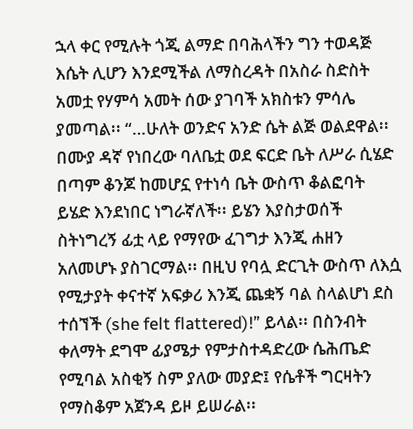ኋላ ቀር የሚሉት ጎጂ ልማድ በባሕላችን ግን ተወዳጅ እሴት ሊሆን እንደሚችል ለማስረዳት በአስራ ስድስት አመቷ የሃምሳ አመት ሰው ያገባች አክስቱን ምሳሌ ያመጣል፡፡ “…ሁለት ወንድና አንድ ሴት ልጅ ወልደዋል፡፡ በሙያ ዳኛ የነበረው ባለቤቷ ወደ ፍርድ ቤት ለሥራ ሲሄድ በጣም ቆንጆ ከመሆኗ የተነሳ ቤት ውስጥ ቆልፎባት ይሄድ እንደነበር ነግራኛለች፡፡ ይሄን እያስታወሰች ስትነግረኝ ፊቷ ላይ የማየው ፈገግታ እንጂ ሐዘን አለመሆኑ ያስገርማል፡፡ በዚህ የባሏ ድርጊት ውስጥ ለእሷ የሚታያት ቀናተኛ አፍቃሪ እንጂ ጨቋኝ ባል ስላልሆነ ደስ ተሰኘች (she felt flattered)!” ይላል፡፡ በስንብት ቀለማት ደግሞ ፊያሜታ የምታስተዳድረው ሴሕጤድ የሚባል አስቂኝ ስም ያለው መያድ፤ የሴቶች ግርዛትን የማስቆም አጀንዳ ይዞ ይሠራል፡፡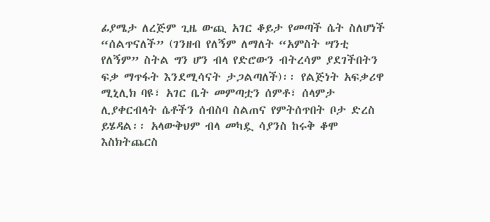ፊያሜታ ለረጅም ጊዜ ውጪ አገር ቆይታ የመጣች ሴት ስለሆነች “ሰልጥናለች” (ገንዘብ የለኝም ለማለት “አምስት ሣንቲ የለኝም” ስትል ግን ሆን ብላ የድሮውን ብትረሳም ያደገችበትን ፍቃ ማጥፋት እንደሚሳናት ታጋልጣለች)፡፡ የልጅነት አፍቃሪዋ ሚኒሊክ ባዩ፣ አገር ቤት መምጣቷን ሰምቶ፣ ሰላምታ ሊያቀርብላት ሴቶችን ሰብስባ ስልጠና የምትሰጥበት ቦታ ድረስ ይሄዳል፡፡ አላውቅህም ብላ መካዷ ሳያንስ ከሩቅ ቆሞ እስክትጨርስ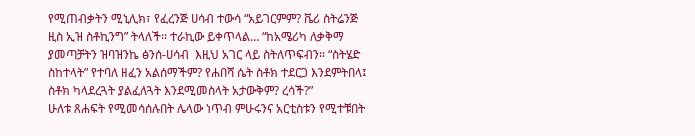የሚጠብቃትን ሚኒሊክ፣ የፈረንጅ ሀሳብ ተውሳ “አይገርምም? ቬሪ ስትሬንጅ ዚስ ኢዝ ስቶኪንግ” ትላለች፡፡ ተራኪው ይቀጥላል… “ከአሜሪካ ለቃቅማ ያመጣቻትን ዝባዝንኬ ፅንሰ-ሀሳብ  እዚህ አገር ላይ ስትለጥፍብን፡፡ “ስትሄድ ስከተላት” የተባለ ዘፈን አልሰማችም? የሐበሻ ሴት ስቶክ ተደርጋ እንደምትበላ፤ ስቶክ ካላደረጓት ያልፈለጓት እንደሚመስላት አታውቅም? ረሳች?”
ሁለቱ ጸሐፍት የሚመሳሰሉበት ሌላው ነጥብ ምሁሩንና አርቲስቱን የሚተቹበት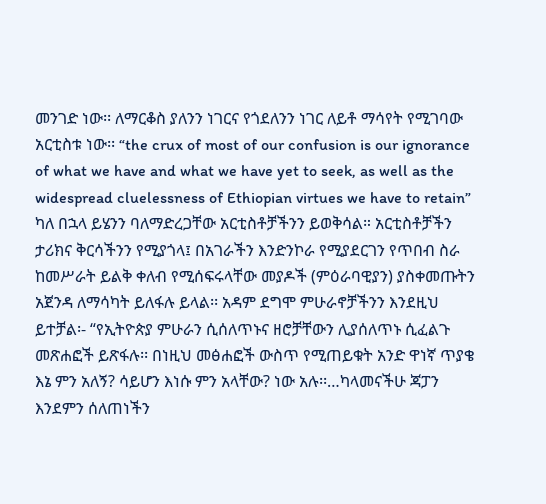መንገድ ነው፡፡ ለማርቆስ ያለንን ነገርና የጎደለንን ነገር ለይቶ ማሳየት የሚገባው አርቲስቱ ነው፡፡ “the crux of most of our confusion is our ignorance of what we have and what we have yet to seek, as well as the widespread cluelessness of Ethiopian virtues we have to retain” ካለ በኋላ ይሄንን ባለማድረጋቸው አርቲስቶቻችንን ይወቅሳል። አርቲስቶቻችን ታሪክና ቅርሳችንን የሚያጎላ፤ በአገራችን እንድንኮራ የሚያደርገን የጥበብ ስራ ከመሥራት ይልቅ ቀለብ የሚሰፍሩላቸው መያዶች (ምዕራባዊያን) ያስቀመጡትን አጀንዳ ለማሳካት ይለፋሉ ይላል፡፡ አዳም ደግሞ ምሁራኖቻችንን እንደዚህ ይተቻል፡- “የኢትዮጵያ ምሁራን ሲሰለጥኑና ዘሮቻቸውን ሊያሰለጥኑ ሲፈልጉ መጽሐፎች ይጽፋሉ፡፡ በነዚህ መፅሐፎች ውስጥ የሚጠይቁት አንድ ዋነኛ ጥያቄ እኔ ምን አለኝ? ሳይሆን እነሱ ምን አላቸው? ነው አሉ፡፡…ካላመናችሁ ጃፓን እንደምን ሰለጠነችን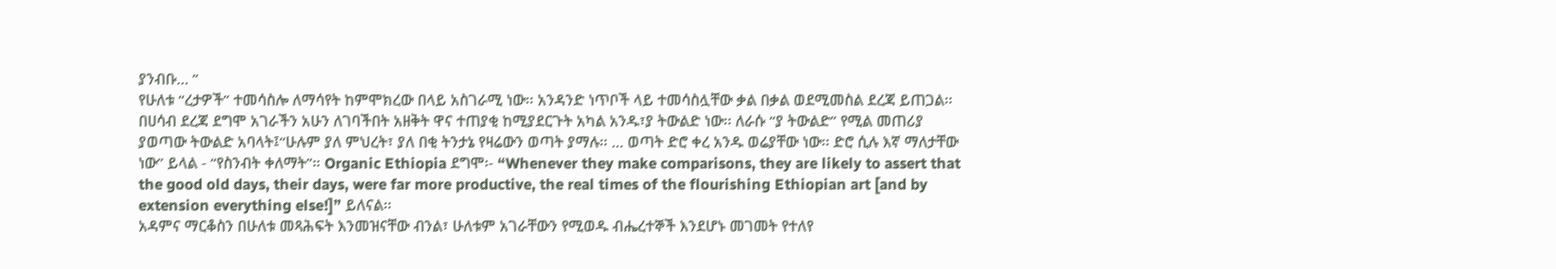ያንብቡ… ”
የሁለቱ “ረታዎች” ተመሳስሎ ለማሳየት ከምሞክረው በላይ አስገራሚ ነው፡፡ አንዳንድ ነጥቦች ላይ ተመሳስሏቸው ቃል በቃል ወደሚመስል ደረጃ ይጠጋል፡፡ በሀሳብ ደረጃ ደግሞ አገራችን አሁን ለገባችበት አዘቅት ዋና ተጠያቂ ከሚያደርጉት አካል አንዱ፣ያ ትውልድ ነው፡፡ ለራሱ “ያ ትውልድ” የሚል መጠሪያ ያወጣው ትውልድ አባላት፤“ሁሉም ያለ ምህረት፣ ያለ በቂ ትንታኔ የዛሬውን ወጣት ያማሉ፡፡ … ወጣት ድሮ ቀረ አንዱ ወሬያቸው ነው፡፡ ድሮ ሲሉ እኛ ማለታቸው ነው” ይላል - “የስንብት ቀለማት”። Organic Ethiopia ደግሞ፡- “Whenever they make comparisons, they are likely to assert that the good old days, their days, were far more productive, the real times of the flourishing Ethiopian art [and by extension everything else!]” ይለናል፡፡
አዳምና ማርቆስን በሁለቱ መጻሕፍት እንመዝናቸው ብንል፣ ሁለቱም አገራቸውን የሚወዱ ብሔረተኞች እንደሆኑ መገመት የተለየ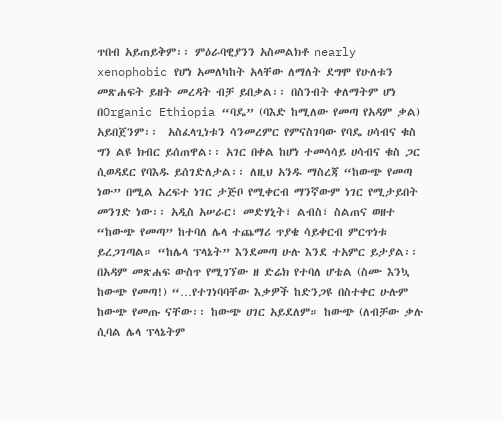ጥበብ አይጠይቅም፡፡ ምዕራባዊያንን አስመልክቶ nearly xenophobic የሆነ አመለካከት አላቸው ለማለት ደግሞ የሁለቱን መጽሐፍት ይዘት መረዳት ብቻ ይበቃል፡፡ በስንብት ቀለማትም ሆነ በOrganic Ethiopia “ባዴ” (ባእድ ከሚለው የመጣ የአዳም ቃል) አይበጀንም፡፡  አስፈላጊነቱን ሳንመረምር የምናስገባው የባዴ ሀሳብና ቁስ ግን ልዩ ክብር ይሰጠዋል፡፡ አገር በቀል ከሆነ ተመሳሳይ ሀሳብና ቁስ ጋር ሲወዳደር የባእዱ ይሰገድለታል፡፡ ለዚህ አንዱ ማስረጃ “ከውጭ የመጣ ነው” በሚል አረፍተ ነገር ታጅቦ የሚቀርብ ማንኛውም ነገር የሚታይበት መንገድ ነው፡፡ አዲስ አሠራር፣ መድሃኒት፣ ልብስ፣ ስልጠና ወዘተ “ከውጭ የመጣ” ከተባለ ሌላ ተጨማሪ ጥያቄ ሳይቀርብ ምርጥነቱ ይረጋገጣል። “ከሌላ ፕላኔት” እንደመጣ ሁሉ እንደ ተአምር ይታያል፡፡ በአዳም መጽሐፍ ውስጥ የሚገኘው ዘ ድሬክ የተባለ ሆቴል (ስሙ እንኳ ከውጭ የመጣ!) “…የተገነባባቸው እቃዎች ከድንጋዩ በስተቀር ሁሉም ከውጭ የመጡ ናቸው፡፡ ከውጭ ሀገር አይደለም። ከውጭ (ለብቻው ቃሉ ሲባል ሌላ ፕላኔትም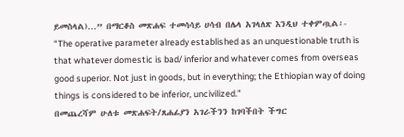ይመስላል)…” በማርቆስ መጽሐፍ ተመሳሳይ ሀሳብ በሌላ አገላለጽ እንዲህ ተቀምጧል፡-
“The operative parameter already established as an unquestionable truth is that whatever domestic is bad/ inferior and whatever comes from overseas good superior. Not just in goods, but in everything; the Ethiopian way of doing things is considered to be inferior, uncivilized.”
በመጨረሻም ሁለቱ መጽሐፍት/ጸሐፊያን አገራችንን ከገባችበት ችግር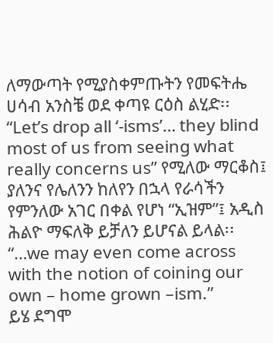ለማውጣት የሚያስቀምጡትን የመፍትሔ ሀሳብ አንስቼ ወደ ቀጣዩ ርዕስ ልሂድ፡፡
“Let’s drop all ‘-isms’… they blind most of us from seeing what really concerns us” የሚለው ማርቆስ፤ ያለንና የሌለንን ከለየን በኋላ የራሳችን የምንለው አገር በቀል የሆነ “ኢዝም”፤ አዲስ ሕልዮ ማፍለቅ ይቻለን ይሆናል ይላል፡፡ “…we may even come across with the notion of coining our own – home grown –ism.”
ይሄ ደግሞ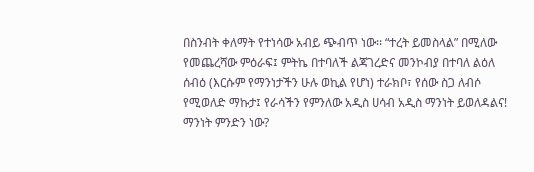በስንብት ቀለማት የተነሳው አብይ ጭብጥ ነው፡፡ “ተረት ይመስላል” በሚለው የመጨረሻው ምዕራፍ፤ ምትኬ በተባለች ልጃገረድና መንኮብያ በተባለ ልዕለ ሰብዕ (እርሱም የማንነታችን ሁሉ ወኪል የሆነ) ተራክቦ፣ የሰው ስጋ ለብሶ የሚወለድ ማኩታ፤ የራሳችን የምንለው አዲስ ሀሳብ አዲስ ማንነት ይወለዳልና!
ማንነት ምንድን ነው?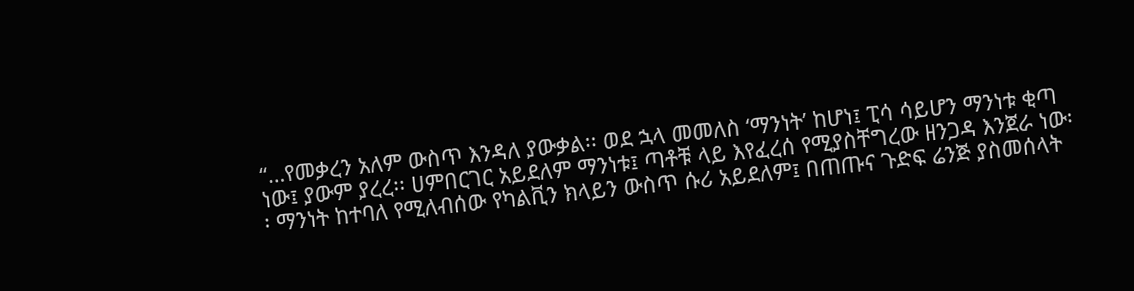“…የመቃረን አለም ውስጥ እንዳለ ያውቃል፡፡ ወደ ኋላ መመለስ ʻማንነትʼ ከሆነ፤ ፒሳ ሳይሆን ማንነቱ ቂጣ ነው፤ ያውም ያረረ፡፡ ሀምበርገር አይደለም ማንነቱ፤ ጣቶቹ ላይ እየፈረሰ የሚያስቸግረው ዘንጋዳ እንጀራ ነው፡፡ ማንነት ከተባለ የሚለብሰው የካልቪን ክላይን ውስጥ ሱሪ አይደለም፤ በጠጡና ጉድፍ ሬንጅ ያስመሰላት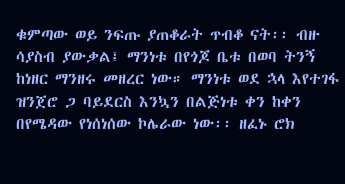ቁምጣው ወይ ንፍጡ ያጠቆራት ጥብቆ ናት፡፡ ብዙ ሳያስብ ያውቃል፤ ማንነቱ በየጎጆ ቤቱ በወባ ትንኝ ከነዘር ማንዘሩ መዘረር ነው። ማንነቱ ወደ ኋላ እየተገፋ ዝንጀሮ ጋ ባይደርስ እንኳን በልጅነቱ ቀን ከቀን በየሜዳው የነሰነሰው ኮሌራው ነው፡፡ ዘፈኑ ሮክ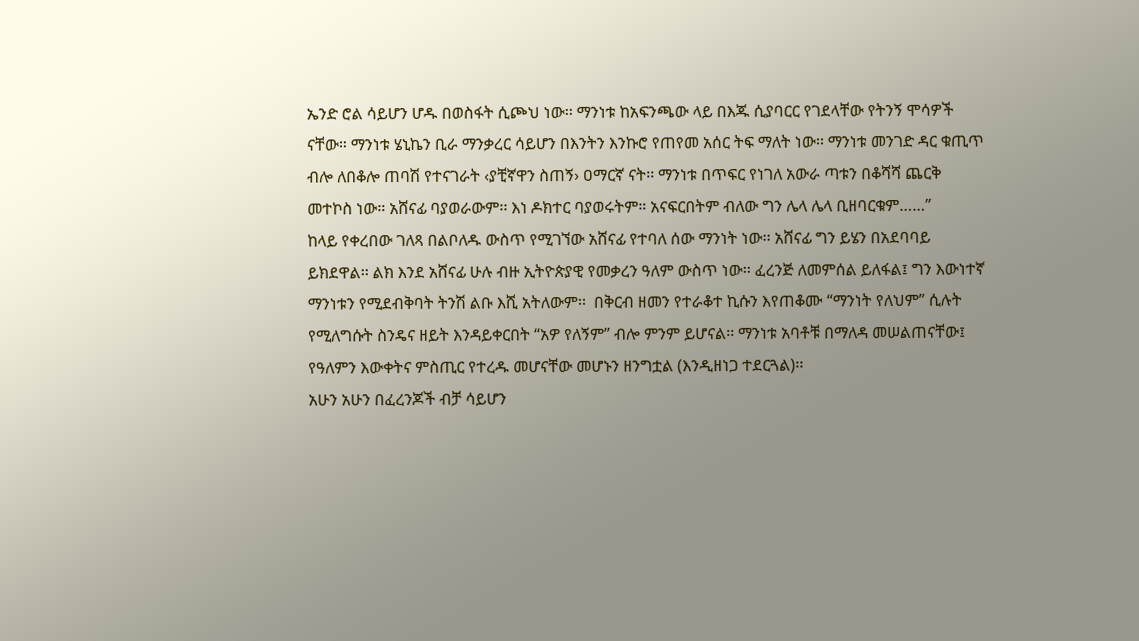ኤንድ ሮል ሳይሆን ሆዱ በወስፋት ሲጮህ ነው፡፡ ማንነቱ ከአፍንጫው ላይ በእጁ ሲያባርር የገደላቸው የትንኝ ሞሳዎች ናቸው። ማንነቱ ሄኒኬን ቢራ ማንቃረር ሳይሆን በእንትን እንኩሮ የጠየመ አሰር ትፍ ማለት ነው፡፡ ማንነቱ መንገድ ዳር ቁጢጥ ብሎ ለበቆሎ ጠባሽ የተናገራት ‹ያቺኛዋን ስጠኝ› ዐማርኛ ናት፡፡ ማንነቱ በጥፍር የነገለ አውራ ጣቱን በቆሻሻ ጨርቅ መተኮስ ነው። አሸናፊ ባያወራውም፡፡ እነ ዶክተር ባያወሩትም። አናፍርበትም ብለው ግን ሌላ ሌላ ቢዘባርቁም……”
ከላይ የቀረበው ገለጻ በልቦለዱ ውስጥ የሚገኘው አሸናፊ የተባለ ሰው ማንነት ነው፡፡ አሸናፊ ግን ይሄን በአደባባይ ይክደዋል፡፡ ልክ እንደ አሸናፊ ሁሉ ብዙ ኢትዮጵያዊ የመቃረን ዓለም ውስጥ ነው፡፡ ፈረንጅ ለመምሰል ይለፋል፤ ግን እውነተኛ ማንነቱን የሚደብቅባት ትንሽ ልቡ እሺ አትለውም፡፡  በቅርብ ዘመን የተራቆተ ኪሱን እየጠቆሙ “ማንነት የለህም” ሲሉት የሚለግሱት ስንዴና ዘይት እንዳይቀርበት “አዎ የለኝም” ብሎ ምንም ይሆናል፡፡ ማንነቱ አባቶቹ በማለዳ መሠልጠናቸው፤ የዓለምን እውቀትና ምስጢር የተረዱ መሆናቸው መሆኑን ዘንግቷል (እንዲዘነጋ ተደርጓል)፡፡
አሁን አሁን በፈረንጆች ብቻ ሳይሆን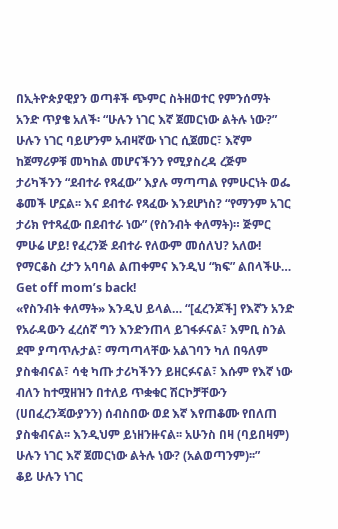በኢትዮጵያዊያን ወጣቶች ጭምር ስትዘወተር የምንሰማት አንድ ጥያቄ አለች፡ “ሁሉን ነገር እኛ ጀመርነው ልትሉ ነው?” ሁሉን ነገር ባይሆንም አብዛኛው ነገር ሲጀመር፣ እኛም ከጀማሪዎቹ መካከል መሆናችንን የሚያስረዳ ረጅም ታሪካችንን “ደብተራ የጻፈው” እያሉ ማጣጣል የምሁርነት ወፌ ቆመች ሆኗል፡፡ እና ደብተራ የጻፈው እንደሆነስ? “የማንም አገር ታሪክ የተጻፈው በደብተራ ነው” (የስንብት ቀለማት)። ጅምር ምሁሬ ሆይ! የፈረንጅ ደብተራ የለውም መሰለህ? አለው! የማርቆስ ረታን አባባል ልጠቀምና እንዲህ “ክፍ” ልበላችሁ… Get off mom’s back!
«የስንብት ቀለማት» እንዲህ ይላል… “[ፈረንጆች] የእኛን አንድ የአራዳውን ፈረሰኛ ግን እንድንጠላ ይገፋፉናል፣ እምቢ ስንል ደሞ ያጣጥሉታል፣ ማጣጣላቸው አልገባን ካለ በዓለም ያስቁብናል፣ ሳቂ ካጡ ታሪካችንን ይዘርፉናል፣ እሱም የእኛ ነው ብለን ከተሟዘዝን በተለይ ጥቋቁር ሽርኮቻቸውን (ሀበፈረንጃውያንን) ሰብስበው ወደ እኛ እየጠቆሙ የበለጠ ያስቁብናል፡፡ እንዲህም ይነዘንዙናል፡፡ አሁንስ በዛ (ባይበዛም) ሁሉን ነገር እኛ ጀመርነው ልትሉ ነው? (አልወጣንም)፡፡”
ቆይ ሁሉን ነገር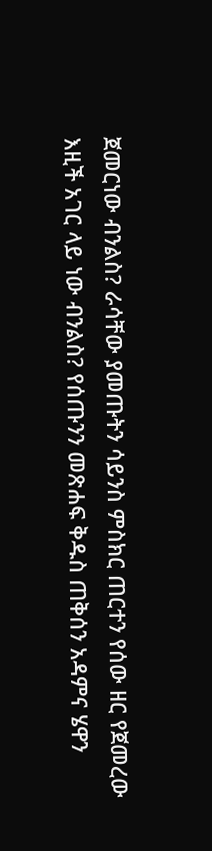ጀመርነው ብንልስ? ራሳቸው ያመጡትን ሳይንስ ምስክር ጠርተን የሰው ዘር የጀመረው እዚች አገር ላይ ነው ብንልስ? የሰጡንን መጽሐፍ ቅዱስ ጠቅሰን አዳምና ሄዋን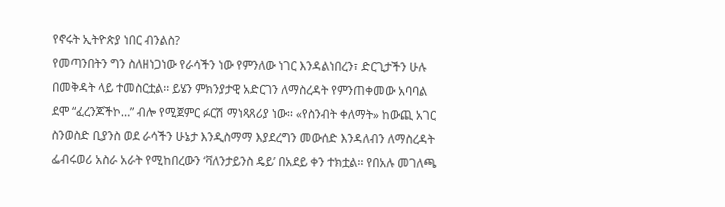የኖሩት ኢትዮጵያ ነበር ብንልስ?
የመጣንበትን ግን ስለዘነጋነው የራሳችን ነው የምንለው ነገር እንዳልነበረን፣ ድርጊታችን ሁሉ በመቅዳት ላይ ተመስርቷል፡፡ ይሄን ምክንያታዊ አድርገን ለማስረዳት የምንጠቀመው አባባል ደሞ “ፈረንጆችኮ…” ብሎ የሚጀምር ፉርሽ ማነጻጸሪያ ነው፡፡ «የስንብት ቀለማት» ከውጪ አገር ስንወስድ ቢያንስ ወደ ራሳችን ሁኔታ እንዲስማማ እያደረግን መውሰድ እንዳለብን ለማስረዳት ፌብሩወሪ አስራ አራት የሚከበረውን ʻቫለንታይንስ ዴይʼ በአደይ ቀን ተክቷል፡፡ የበአሉ መገለጫ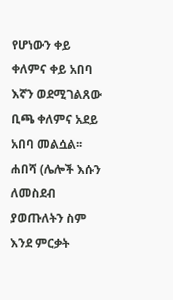የሆነውን ቀይ ቀለምና ቀይ አበባ እኛን ወደሚገልጸው ቢጫ ቀለምና አደይ አበባ መልሷል፡፡
ሐበሻ (ሌሎች እሱን ለመስደብ ያወጡለትን ስም እንደ ምርቃት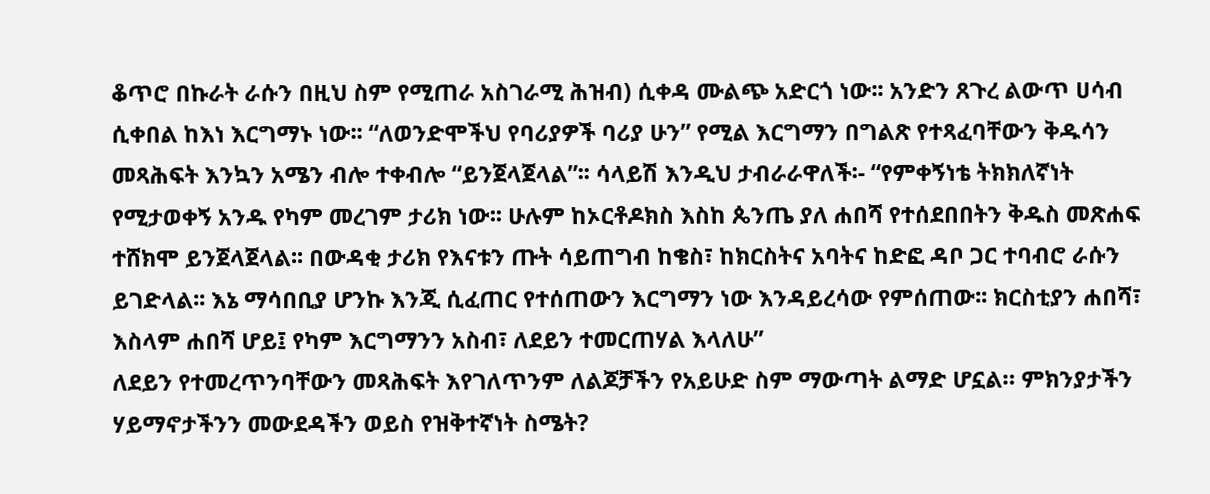ቆጥሮ በኩራት ራሱን በዚህ ስም የሚጠራ አስገራሚ ሕዝብ) ሲቀዳ ሙልጭ አድርጎ ነው፡፡ አንድን ጸጉረ ልውጥ ሀሳብ ሲቀበል ከእነ እርግማኑ ነው፡፡ “ለወንድሞችህ የባሪያዎች ባሪያ ሁን” የሚል እርግማን በግልጽ የተጻፈባቸውን ቅዱሳን መጻሕፍት እንኳን አሜን ብሎ ተቀብሎ “ይንጀላጀላል”፡፡ ሳላይሽ እንዲህ ታብራራዋለች፡- “የምቀኝነቴ ትክክለኛነት የሚታወቀኝ አንዱ የካም መረገም ታሪክ ነው፡፡ ሁሉም ከኦርቶዶክስ እስከ ጴንጤ ያለ ሐበሻ የተሰደበበትን ቅዱስ መጽሐፍ ተሸክሞ ይንጀላጀላል፡፡ በውዳቂ ታሪክ የእናቱን ጡት ሳይጠግብ ከቄስ፣ ከክርስትና አባትና ከድፎ ዳቦ ጋር ተባብሮ ራሱን ይገድላል፡፡ እኔ ማሳበቢያ ሆንኩ እንጂ ሲፈጠር የተሰጠውን እርግማን ነው እንዳይረሳው የምሰጠው፡፡ ክርስቲያን ሐበሻ፣ እስላም ሐበሻ ሆይ፤ የካም እርግማንን አስብ፣ ለደይን ተመርጠሃል እላለሁ”
ለደይን የተመረጥንባቸውን መጻሕፍት እየገለጥንም ለልጆቻችን የአይሁድ ስም ማውጣት ልማድ ሆኗል። ምክንያታችን ሃይማኖታችንን መውደዳችን ወይስ የዝቅተኛነት ስሜት?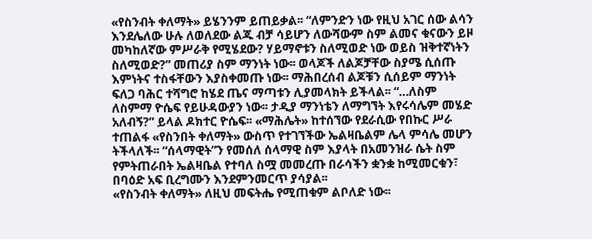«የስንብት ቀለማት» ይሄንንም ይጠይቃል፡፡ “ለምንድን ነው የዚህ አገር ሰው ልሳን እንደሌለው ሁሉ ለወለደው ልጁ ብቻ ሳይሆን ለውሻውም ስም ልመና ቁናውን ይዞ መካከለኛው ምሥራቅ የሚሄደው? ሃይማኖቱን ስለሚወድ ነው ወይስ ዝቅተኛነትን ስለሚወድ?” መጠሪያ ስም ማንነት ነው፡፡ ወላጆች ለልጆቻቸው ስያሜ ሲሰጡ እምነትና ተስፋቸውን እያስቀመጡ ነው፡፡ ማሕበረሰብ ልጆቹን ሲሰይም ማንነት ፍለጋ ባሕር ተሻግሮ ከሄደ ጤና ማጣቱን ሊያመላክት ይችላል፡፡ “…ለስም ለስምማ ዮሴፍ የይሁዳውያን ነው፡፡ ታዲያ ማንነቴን ለማግኘት እየሩሳሌም መሄድ አለብኝ?” ይላል ዶክተር ዮሴፍ፡፡ «ማሕሌት» ከተሰኘው የደራሲው የበኩር ሥራ ተጠልፋ «የስንበት ቀለማት» ውስጥ የተገኘችው ኤልዛቤልም ሌላ ምሳሌ መሆን ትችላለች፡፡ “ሰላማዊት”ን የመሰለ ሰላማዊ ስም እያላት በአመንዝራ ሴት ስም የምትጠራበት ኤልዛቤል የተባለ ስሟ መመረጡ በራሳችን ቋንቋ ከሚመርቁን፣ በባዕድ አፍ ቢረግሙን እንደምንመርጥ ያሳያል፡፡
«የስንብት ቀለማት» ለዚህ መፍትሔ የሚጠቁም ልቦለድ ነው፡፡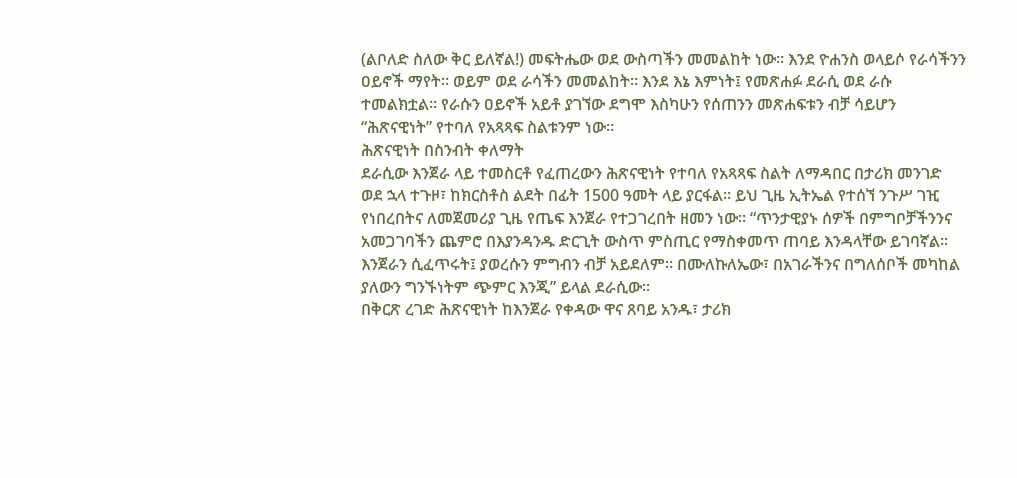(ልቦለድ ስለው ቅር ይለኛል!) መፍትሔው ወደ ውስጣችን መመልከት ነው፡፡ እንደ ዮሐንስ ወላይሶ የራሳችንን ዐይኖች ማየት፡፡ ወይም ወደ ራሳችን መመልከት፡፡ እንደ እኔ እምነት፤ የመጽሐፉ ደራሲ ወደ ራሱ ተመልክቷል፡፡ የራሱን ዐይኖች አይቶ ያገኘው ደግሞ እስካሁን የሰጠንን መጽሐፍቱን ብቻ ሳይሆን “ሕጽናዊነት” የተባለ የአጻጻፍ ስልቱንም ነው፡፡
ሕጽናዊነት በስንብት ቀለማት
ደራሲው እንጀራ ላይ ተመስርቶ የፈጠረውን ሕጽናዊነት የተባለ የአጻጻፍ ስልት ለማዳበር በታሪክ መንገድ ወደ ኋላ ተጉዞ፣ ከክርስቶስ ልደት በፊት 1500 ዓመት ላይ ያርፋል፡፡ ይህ ጊዜ ኢትኤል የተሰኘ ንጉሥ ገዢ የነበረበትና ለመጀመሪያ ጊዜ የጤፍ እንጀራ የተጋገረበት ዘመን ነው፡፡ “ጥንታዊያኑ ሰዎች በምግቦቻችንንና አመጋገባችን ጨምሮ በእያንዳንዱ ድርጊት ውስጥ ምስጢር የማስቀመጥ ጠባይ እንዳላቸው ይገባኛል፡፡ እንጀራን ሲፈጥሩት፤ ያወረሱን ምግብን ብቻ አይደለም፡፡ በሙለኩለኤው፣ በአገራችንና በግለሰቦች መካከል ያለውን ግንኙነትም ጭምር እንጂ” ይላል ደራሲው፡፡
በቅርጽ ረገድ ሕጽናዊነት ከእንጀራ የቀዳው ዋና ጸባይ አንዱ፣ ታሪክ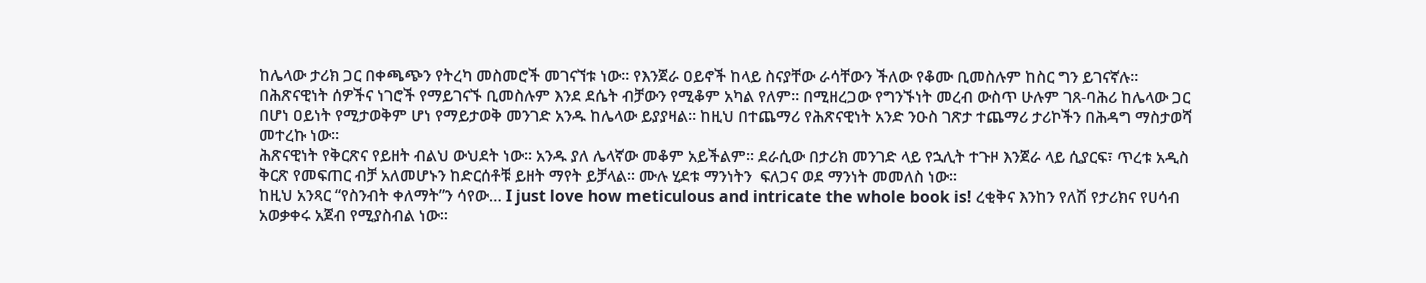ከሌላው ታሪክ ጋር በቀጫጭን የትረካ መስመሮች መገናኘቱ ነው፡፡ የእንጀራ ዐይኖች ከላይ ስናያቸው ራሳቸውን ችለው የቆሙ ቢመስሉም ከስር ግን ይገናኛሉ፡፡ በሕጽናዊነት ሰዎችና ነገሮች የማይገናኙ ቢመስሉም እንደ ደሴት ብቻውን የሚቆም አካል የለም፡፡ በሚዘረጋው የግንኙነት መረብ ውስጥ ሁሉም ገጸ-ባሕሪ ከሌላው ጋር በሆነ ዐይነት የሚታወቅም ሆነ የማይታወቅ መንገድ አንዱ ከሌላው ይያያዛል፡፡ ከዚህ በተጨማሪ የሕጽናዊነት አንድ ንዑስ ገጽታ ተጨማሪ ታሪኮችን በሕዳግ ማስታወሻ መተረኩ ነው፡፡
ሕጽናዊነት የቅርጽና የይዘት ብልህ ውህደት ነው፡፡ አንዱ ያለ ሌላኛው መቆም አይችልም፡፡ ደራሲው በታሪክ መንገድ ላይ የኋሊት ተጉዞ እንጀራ ላይ ሲያርፍ፣ ጥረቱ አዲስ ቅርጽ የመፍጠር ብቻ አለመሆኑን ከድርሰቶቹ ይዘት ማየት ይቻላል፡፡ ሙሉ ሂደቱ ማንነትን  ፍለጋና ወደ ማንነት መመለስ ነው፡፡
ከዚህ አንጻር “የስንብት ቀለማት”ን ሳየው… I just love how meticulous and intricate the whole book is! ረቂቅና እንከን የለሽ የታሪክና የሀሳብ አወቃቀሩ አጀብ የሚያስብል ነው፡፡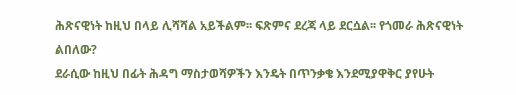ሕጽናዊነት ከዚህ በላይ ሊሻሻል አይችልም፡፡ ፍጽምና ደረጃ ላይ ደርሷል፡፡ የጎመራ ሕጽናዊነት ልበለው?
ደራሲው ከዚህ በፊት ሕዳግ ማስታወሻዎችን እንዴት በጥንቃቄ እንደሚያዋቅር ያየሁት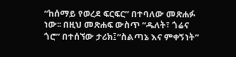“ከሰማይ የወረደ ፍርፍር” በተባለው መጽሐፉ ነው፡፡ በዚህ መጽሐፍ ውስጥ “ዱለት፣ ጎሬና ጎሮ” በተሰኘው ታሪክ፤“ስልጣኔ እና ምቀኝነት”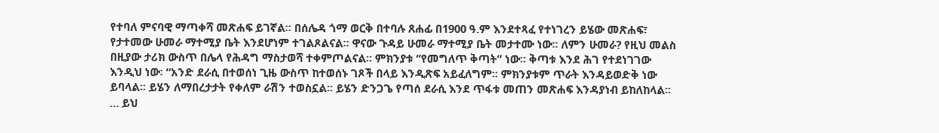የተባለ ምናባዊ ማጣቀሻ መጽሐፍ ይገኛል፡፡ በሰሌዳ ጎማ ወርቅ በተባሉ ጸሐፊ በ1900 ዓ.ም እንደተጻፈ የተነገረን ይሄው መጽሐፍ፣ የታተመው ሁመራ ማተሚያ ቤት እንደሆነም ተገልጾልናል፡፡ ዋናው ጉዳይ ሁመራ ማተሚያ ቤት መታተሙ ነው፡፡ ለምን ሁመራ? የዚህ መልስ በዚያው ታሪክ ውስጥ በሌላ የሕዳግ ማስታወሻ ተቀምጦልናል። ምክንያቱ “የመግለጥ ቅጣት” ነው፡፡ ቅጣቱ እንደ ሕገ የተደነገገው እንዲህ ነው፡ “አንድ ደራሲ በተወሰነ ጊዜ ውስጥ ከተወሰኑ ገጾች በላይ እንዲጽፍ አይፈለግም፡፡ ምክንያቱም ጥራት እንዳይወድቅ ነው ይባላል፡፡ ይሄን ለማበረታታት የቀለም ራሽን ተወስኗል፡፡ ይሄን ድንጋጌ የጣሰ ደራሲ እንደ ጥፋቱ መጠን መጽሐፍ እንዳያነብ ይከለከላል፡፡… ይህ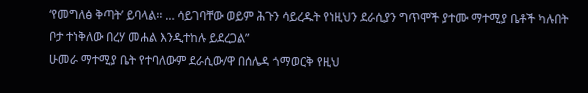ʻየመግለፅ ቅጣትʼ ይባላል፡፡ … ሳይገባቸው ወይም ሕጉን ሳይረዱት የነዚህን ደራሲያን ግጥሞች ያተሙ ማተሚያ ቤቶች ካሉበት ቦታ ተነቅለው በረሃ መሐል እንዲተከሉ ይደረጋል”
ሁመራ ማተሚያ ቤት የተባለውም ደራሲው/ዋ በሰሌዳ ጎማወርቅ የዚህ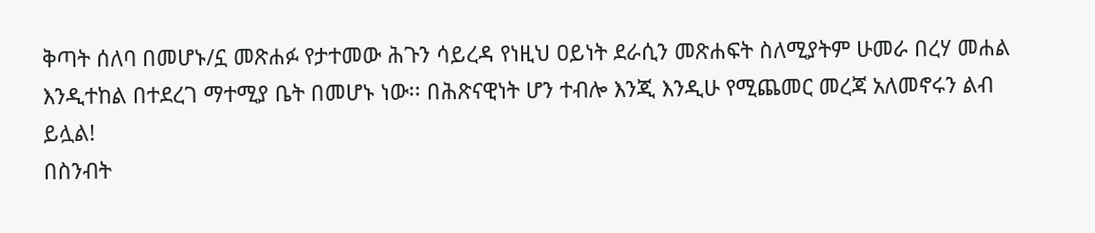ቅጣት ሰለባ በመሆኑ/ኗ መጽሐፉ የታተመው ሕጉን ሳይረዳ የነዚህ ዐይነት ደራሲን መጽሐፍት ስለሚያትም ሁመራ በረሃ መሐል እንዲተከል በተደረገ ማተሚያ ቤት በመሆኑ ነው፡፡ በሕጽናዊነት ሆን ተብሎ እንጂ እንዲሁ የሚጨመር መረጃ አለመኖሩን ልብ ይሏል!
በስንብት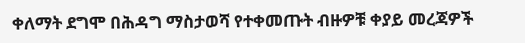ቀለማት ደግሞ በሕዳግ ማስታወሻ የተቀመጡት ብዙዎቹ ቀያይ መረጃዎች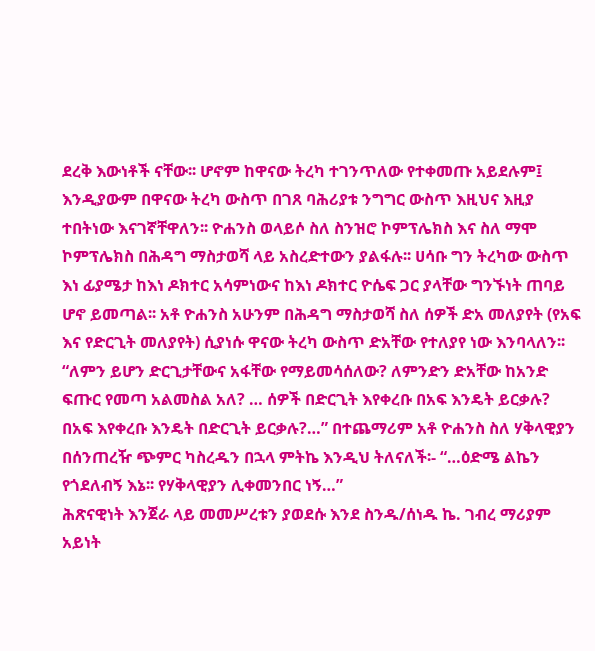ደረቅ እውነቶች ናቸው፡፡ ሆኖም ከዋናው ትረካ ተገንጥለው የተቀመጡ አይደሉም፤ እንዲያውም በዋናው ትረካ ውስጥ በገጸ ባሕሪያቱ ንግግር ውስጥ እዚህና እዚያ ተበትነው እናገኛቸዋለን፡፡ ዮሐንስ ወላይሶ ስለ ስንዝሮ ኮምፕሌክስ እና ስለ ማሞ ኮምፕሌክስ በሕዳግ ማስታወሻ ላይ አስረድተውን ያልፋሉ፡፡ ሀሳቡ ግን ትረካው ውስጥ እነ ፊያሜታ ከእነ ዶክተር አሳምነውና ከእነ ዶክተር ዮሴፍ ጋር ያላቸው ግንኙነት ጠባይ ሆኖ ይመጣል፡፡ አቶ ዮሐንስ አሁንም በሕዳግ ማስታወሻ ስለ ሰዎች ድአ መለያየት (የአፍ እና የድርጊት መለያየት) ሲያነሱ ዋናው ትረካ ውስጥ ድአቸው የተለያየ ነው እንባላለን፡፡ “ለምን ይሆን ድርጊታቸውና አፋቸው የማይመሳሰለው? ለምንድን ድአቸው ከአንድ ፍጡር የመጣ አልመስል አለ? … ሰዎች በድርጊት እየቀረቡ በአፍ እንዴት ይርቃሉ? በአፍ እየቀረቡ እንዴት በድርጊት ይርቃሉ?…” በተጨማሪም አቶ ዮሐንስ ስለ ሃቅላዊያን በሰንጠረዥ ጭምር ካስረዱን በኋላ ምትኬ እንዲህ ትለናለች፡- “…ዕድሜ ልኬን የጎደለብኝ እኔ፡፡ የሃቅላዊያን ሊቀመንበር ነኝ…”
ሕጽናዊነት እንጀራ ላይ መመሥረቱን ያወደሱ እንደ ስንዱ/ሰነዱ ኬ. ገብረ ማሪያም አይነት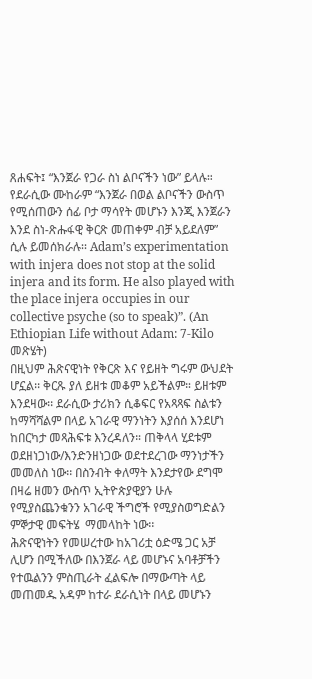ጸሐፍት፤ “እንጀራ የጋራ ስነ ልቦናችን ነው” ይላሉ። የደራሲው ሙከራም “እንጀራ በወል ልቦናችን ውስጥ የሚሰጠውን ሰፊ ቦታ ማሳየት መሆኑን እንጂ እንጀራን እንደ ስነ-ጽሑፋዊ ቅርጽ መጠቀም ብቻ አይደለም” ሲሉ ይመሰክራሉ፡፡ Adam’s experimentation with injera does not stop at the solid injera and its form. He also played with the place injera occupies in our collective psyche (so to speak)”. (An Ethiopian Life without Adam: 7-Kilo መጽሄት)
በዚህም ሕጽናዊነት የቅርጽ እና የይዘት ግሩም ውህደት ሆኗል፡፡ ቅርጹ ያለ ይዘቱ መቆም አይችልም። ይዘቱም እንደዛው፡፡ ደራሲው ታሪክን ሲቆፍር የአጻጻፍ ስልቱን ከማሻሻልም በላይ አገራዊ ማንነትን እያሰሰ እንደሆነ ከበርካታ መጻሕፍቱ እንረዳለን። ጠቅላላ ሂደቱም ወደዘነጋነው/እንድንዘነጋው ወደተደረገው ማንነታችን መመለስ ነው፡፡ በስንብት ቀለማት እንደታየው ደግሞ በዛሬ ዘመን ውስጥ ኢትዮጵያዊያን ሁሉ የሚያስጨንቁንን አገራዊ ችግሮች የሚያስወግድልን ምኞታዊ መፍትሄ  ማመላከት ነው፡፡
ሕጽናዊነትን የመሠረተው ከአገሪቷ ዕድሜ ጋር አቻ ሊሆን በሚችለው በእንጀራ ላይ መሆኑና አባቶቻችን የተዉልንን ምስጢራት ፈልፍሎ በማውጣት ላይ መጠመዱ አዳም ከተራ ደራሲነት በላይ መሆኑን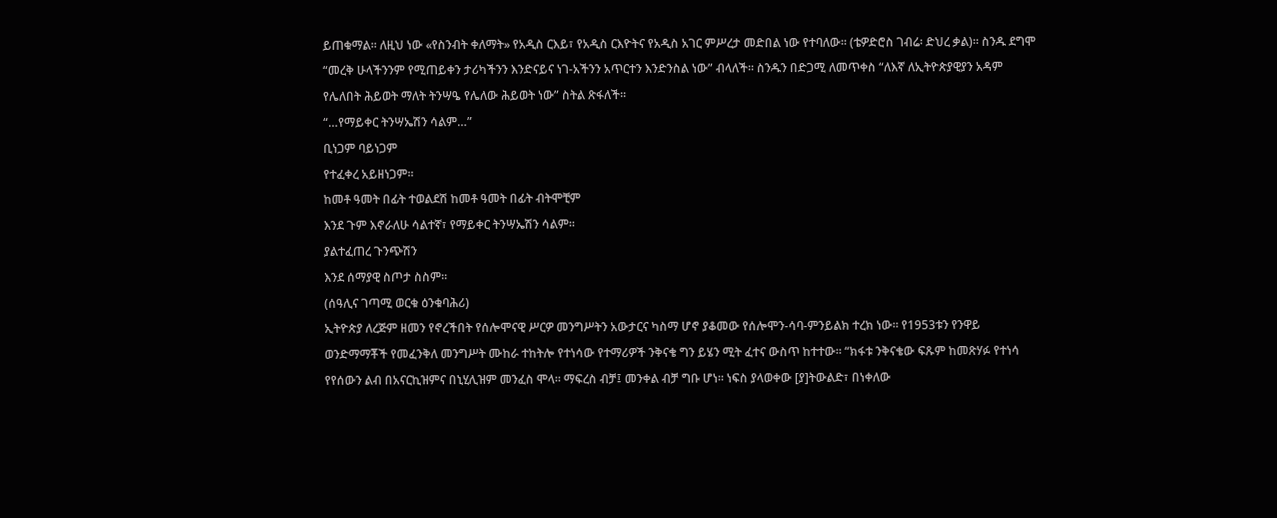ይጠቁማል፡፡ ለዚህ ነው «የስንብት ቀለማት» የአዲስ ርእይ፣ የአዲስ ርእዮትና የአዲስ አገር ምሥረታ መድበል ነው የተባለው፡፡ (ቴዎድሮስ ገብሬ፡ ድህረ ቃል)፡፡ ስንዱ ደግሞ “መረቅ ሁላችንንም የሚጠይቀን ታሪካችንን እንድናይና ነገ-አችንን አጥርተን እንድንስል ነው” ብላለች፡፡ ስንዱን በድጋሚ ለመጥቀስ “ለእኛ ለኢትዮጵያዊያን አዳም የሌለበት ሕይወት ማለት ትንሣዔ የሌለው ሕይወት ነው” ስትል ጽፋለች፡፡
“…የማይቀር ትንሣኤሽን ሳልም…”
ቢነጋም ባይነጋም
የተፈቀረ አይዘነጋም፡፡
ከመቶ ዓመት በፊት ተወልደሽ ከመቶ ዓመት በፊት ብትሞቺም
እንደ ጉም እኖራለሁ ሳልተኛ፣ የማይቀር ትንሣኤሽን ሳልም፡፡
ያልተፈጠረ ጉንጭሽን
እንደ ሰማያዊ ስጦታ ስስም፡፡
(ሰዓሊና ገጣሚ ወርቁ ዕንቁባሕሪ)
ኢትዮጵያ ለረጅም ዘመን የኖረችበት የሰሎሞናዊ ሥርዎ መንግሥትን አውታርና ካስማ ሆኖ ያቆመው የሰሎሞን-ሳባ-ምንይልክ ተረክ ነው፡፡ የ1953ቱን የንዋይ ወንድማማቾች የመፈንቅለ መንግሥት ሙከራ ተከትሎ የተነሳው የተማሪዎች ንቅናቄ ግን ይሄን ሚት ፈተና ውስጥ ከተተው፡፡ “ክፋቱ ንቅናቄው ፍጹም ከመጽሃፉ የተነሳ የየሰውን ልብ በአናርኪዝምና በኒሂሊዝም መንፈስ ሞላ፡፡ ማፍረስ ብቻ፤ መንቀል ብቻ ግቡ ሆነ፡፡ ነፍስ ያላወቀው [ያ]ትውልድ፣ በነቀለው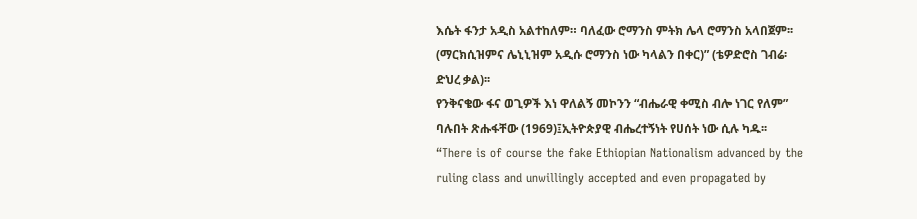እሴት ፋንታ አዲስ አልተከለም። ባለፈው ሮማንስ ምትክ ሌላ ሮማንስ አላበጀም፡፡ (ማርክሲዝምና ሌኒኒዝም አዲሱ ሮማንስ ነው ካላልን በቀር)” (ቴዎድሮስ ገብሬ፡ ድህረ ቃል)፡፡
የንቅናቄው ፋና ወጊዎች እነ ዋለልኝ መኮንን “ብሔራዊ ቀሚስ ብሎ ነገር የለም” ባሉበት ጽሑፋቸው (1969)፤ኢትዮጵያዊ ብሔረተኝነት የሀሰት ነው ሲሉ ካዱ፡፡ “There is of course the fake Ethiopian Nationalism advanced by the ruling class and unwillingly accepted and even propagated by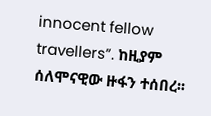innocent fellow travellers”. ከዚያም ሰለሞናዊው ዙፋን ተሰበረ፡፡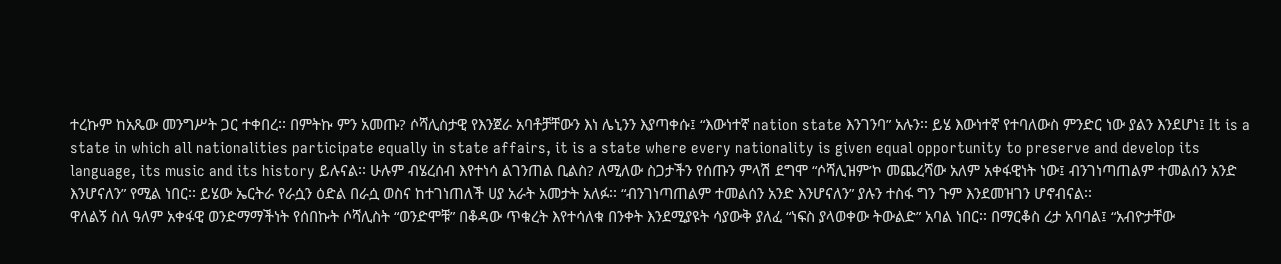ተረኩም ከአጼው መንግሥት ጋር ተቀበረ፡፡ በምትኩ ምን አመጡ? ሶሻሊስታዊ የእንጀራ አባቶቻቸውን እነ ሌኒንን እያጣቀሱ፤ “እውነተኛ nation state እንገንባ” አሉን፡፡ ይሄ እውነተኛ የተባለውስ ምንድር ነው ያልን እንደሆነ፤ It is a state in which all nationalities participate equally in state affairs, it is a state where every nationality is given equal opportunity to preserve and develop its language, its music and its history ይሉናል፡፡ ሁሉም ብሄረሰብ እየተነሳ ልገንጠል ቢልስ? ለሚለው ስጋታችን የሰጡን ምላሽ ደግሞ “ሶሻሊዝም’ኮ መጨረሻው አለም አቀፋዊነት ነው፤ ብንገነጣጠልም ተመልሰን አንድ እንሆናለን” የሚል ነበር፡፡ ይሄው ኤርትራ የራሷን ዕድል በራሷ ወስና ከተገነጠለች ሀያ አራት አመታት አለፉ፡፡ “ብንገነጣጠልም ተመልሰን አንድ እንሆናለን” ያሉን ተስፋ ግን ጉም እንደመዝገን ሆኖብናል፡፡
ዋለልኝ ስለ ዓለም አቀፋዊ ወንድማማችነት የሰበኩት ሶሻሊስት “ወንድሞቹ” በቆዳው ጥቁረት እየተሳለቁ በንቀት እንደሚያዩት ሳያውቅ ያለፈ “ነፍስ ያላወቀው ትውልድ” አባል ነበር፡፡ በማርቆስ ረታ አባባል፤ “አብዮታቸው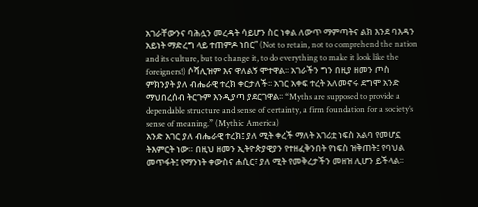አገራቸውንና ባሕሏን መረዳት ሳይሆን ስር ነቀል ለውጥ ማምጣትና ልክ እንደ ባእዳን አይነት ማድረግ ላይ ተጠምዶ ነበር” (Not to retain, not to comprehend the nation and its culture, but to change it, to do everything to make it look like the foreigners!) ሶሻሊዝም እና ዋለልኝ ሞተዋል፡፡ አገራችን ግን በዚያ ዘመን ጦስ ምክንያት ያለ ብሔራዊ ተረክ ቀርታለች፡፡ አገር አቀፍ ተረት አለመኖሩ ደግሞ አንድ ማህበረሰብ ትርጉም እንዲያጣ ያደርገዋል፡፡ “Myths are supposed to provide a dependable structure and sense of certainty, a firm foundation for a society’s sense of meaning.” (Mythic America)
አንድ አገር ያለ ብሔራዊ ተረክ፤ ያለ ሚት ቀረች ማለት አገሪቷ ነፍስ አልባ የመሆኗ ትእምርት ነው። በዚህ ዘመን ኢትዮጵያዊያን የተዘፈቅንበት የነፍስ ዝቅጠት፤ የባህል መጥፋት፤ የማንነት ቀውስና ሐሲር፣ ያለ ሚት የመቅረታችን መዘዝ ሊሆን ይችላል፡፡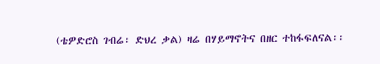(ቴዎድሮስ ገብሬ፡ ድህረ ቃል) ዛሬ በሃይማኖትና በዘር ተከፋፍለናል፡፡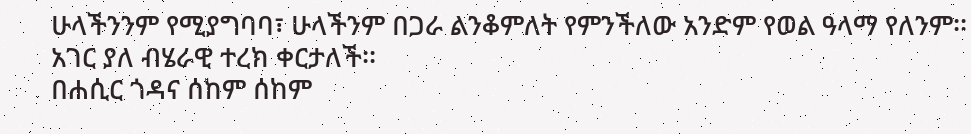ሁላችንንም የሚያግባባ፣ ሁላችንም በጋራ ልንቆምለት የምንችለው አንድም የወል ዓላማ የለንም፡፡ አገር ያለ ብሄራዊ ተረክ ቀርታለች፡፡
በሐሲር ጎዳና ሰከም ሰከም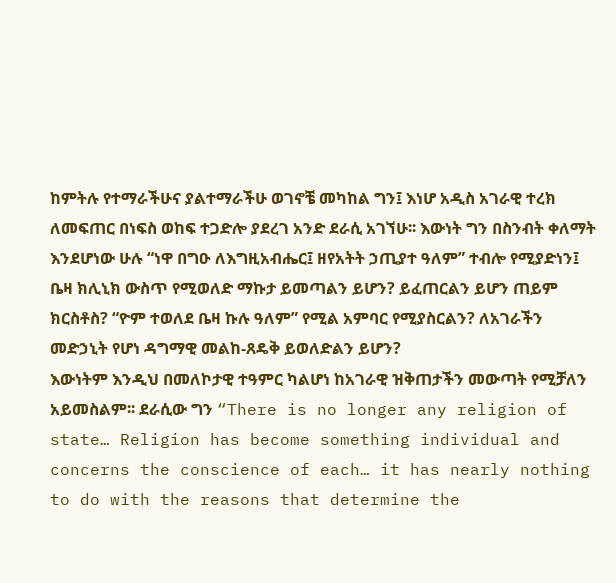ከምትሉ የተማራችሁና ያልተማራችሁ ወገኖቼ መካከል ግን፤ እነሆ አዲስ አገራዊ ተረክ ለመፍጠር በነፍስ ወከፍ ተጋድሎ ያደረገ አንድ ደራሲ አገኘሁ፡፡ እውነት ግን በስንብት ቀለማት እንደሆነው ሁሉ “ነዋ በግዑ ለእግዚአብሔር፤ ዘየአትት ኃጢያተ ዓለም” ተብሎ የሚያድነን፤ ቤዛ ክሊኒክ ውስጥ የሚወለድ ማኩታ ይመጣልን ይሆን? ይፈጠርልን ይሆን ጠይም ክርስቶስ? “ዮም ተወለደ ቤዛ ኩሉ ዓለም” የሚል አምባር የሚያስርልን? ለአገራችን መድኃኒት የሆነ ዳግማዊ መልከ-ጸዴቅ ይወለድልን ይሆን?
እውነትም እንዲህ በመለኮታዊ ተዓምር ካልሆነ ከአገራዊ ዝቅጠታችን መውጣት የሚቻለን አይመስልም፡፡ ደራሲው ግን “There is no longer any religion of state… Religion has become something individual and concerns the conscience of each… it has nearly nothing to do with the reasons that determine the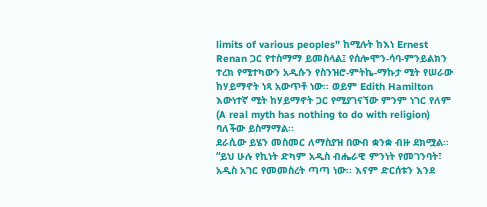limits of various peoples” ከሚሉት ከእነ Ernest Renan ጋር የተስማማ ይመስላል፤ የሰሎሞን-ሳባ-ምንይልክን ተረክ የሚተካውን አዲሱን የስንዝሮ-ምትኬ-ማኩታ ሚት የሠራው ከሃይማኖት ነጻ አውጥቶ ነው፡፡ ወይም Edith Hamilton እውነተኛ ሚት ከሃይማኖት ጋር የሚያገናኘው ምንም ነገር የለም (A real myth has nothing to do with religion) ባለችው ይስማማል፡፡
ደራሲው ይሄን መስመር ለማስያዝ በውብ ቋንቋ ብዙ ደክሟል፡፡ “ይህ ሁሉ የኪነት ድካም አዲስ ብሔራዊ ምንነት የመገንባት፣ አዲስ አገር የመመስረት ጣጣ ነው፡፡ እናም ድርሰቱን እንደ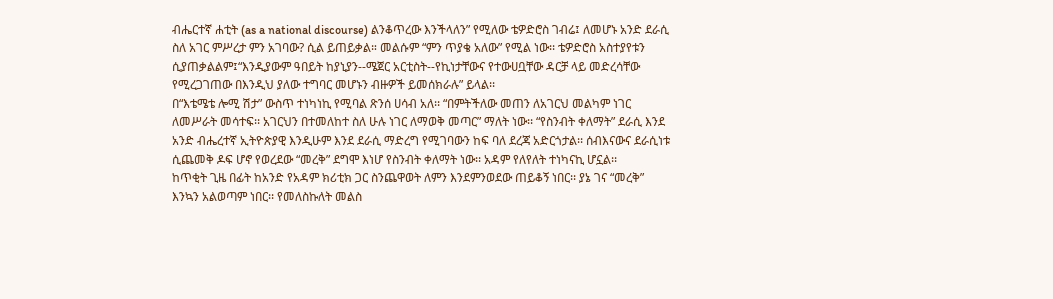ብሔርተኛ ሐቲት (as a national discourse) ልንቆጥረው እንችላለን” የሚለው ቴዎድሮስ ገብሬ፤ ለመሆኑ አንድ ደራሲ ስለ አገር ምሥረታ ምን አገባው? ሲል ይጠይቃል። መልሱም “ምን ጥያቄ አለው” የሚል ነው፡፡ ቴዎድሮስ አስተያየቱን ሲያጠቃልልም፤“እንዲያውም ዓበይት ከያኒያን--ሜጀር አርቲስት--የኪነታቸውና የተውሀቧቸው ዳርቻ ላይ መድረሳቸው የሚረጋገጠው በእንዲህ ያለው ተግባር መሆኑን ብዙዎች ይመሰክራሉ” ይላል፡፡
በ“እቴሜቴ ሎሚ ሽታ” ውስጥ ተነካነኪ የሚባል ጽንሰ ሀሳብ አለ፡፡ “በምትችለው መጠን ለአገርህ መልካም ነገር ለመሥራት መሳተፍ፡፡ አገርህን በተመለከተ ስለ ሁሉ ነገር ለማወቅ መጣር” ማለት ነው፡፡ “የስንብት ቀለማት” ደራሲ እንደ አንድ ብሔረተኛ ኢትዮጵያዊ እንዲሁም እንደ ደራሲ ማድረግ የሚገባውን ከፍ ባለ ደረጃ አድርጎታል፡፡ ሰብእናውና ደራሲነቱ ሲጨመቅ ዶፍ ሆኖ የወረደው “መረቅ” ደግሞ እነሆ የስንብት ቀለማት ነው፡፡ አዳም የለየለት ተነካናኪ ሆኗል፡፡
ከጥቂት ጊዜ በፊት ከአንድ የአዳም ክሪቲክ ጋር ስንጨዋወት ለምን እንደምንወደው ጠይቆኝ ነበር፡፡ ያኔ ገና “መረቅ” እንኳን አልወጣም ነበር፡፡ የመለስኩለት መልስ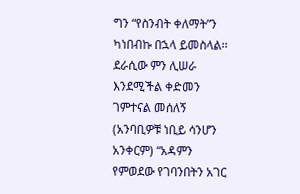ግን “የስንብት ቀለማት”ን ካነበብኩ በኋላ ይመስላል፡፡ ደራሲው ምን ሊሠራ እንደሚችል ቀድመን ገምተናል መሰለኝ (አንባቢዎቹ ነቢይ ሳንሆን አንቀርም) “አዳምን የምወደው የገባንበትን አገር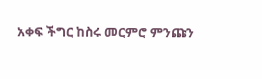አቀፍ ችግር ከስሩ መርምሮ ምንጩን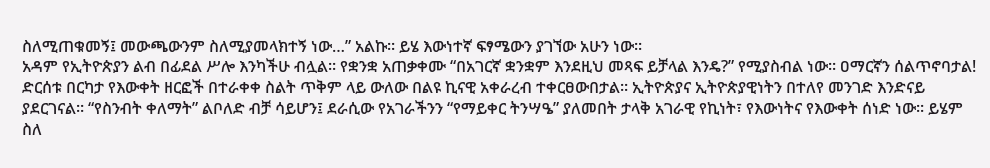ስለሚጠቁመኝ፤ መውጫውንም ስለሚያመላክተኝ ነው…” አልኩ፡፡ ይሄ እውነተኛ ፍፃሜውን ያገኘው አሁን ነው፡፡
አዳም የኢትዮጵያን ልብ በፊደል ሥሎ እንካችሁ ብሏል፡፡ የቋንቋ አጠቃቀሙ “በአገርኛ ቋንቋም እንደዚህ መጻፍ ይቻላል እንዴ?” የሚያስብል ነው፡፡ ዐማርኛን ሰልጥኖባታል! ድርሰቱ በርካታ የእውቀት ዘርፎች በተራቀቀ ስልት ጥቅም ላይ ውለው በልዩ ኪናዊ አቀራረብ ተቀርፀውበታል፡፡ ኢትዮጵያና ኢትዮጵያዊነትን በተለየ መንገድ እንድናይ ያደርገናል። “የስንብት ቀለማት” ልቦለድ ብቻ ሳይሆን፤ ደራሲው የአገራችንን “የማይቀር ትንሣዔ” ያለመበት ታላቅ አገራዊ የኪነት፣ የእውነትና የእውቀት ሰነድ ነው፡፡ ይሄም ስለ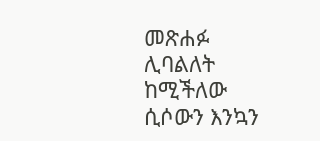መጽሐፉ ሊባልለት ከሚችለው ሲሶውን እንኳን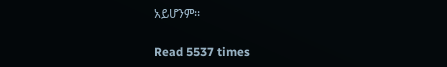አይሆንም፡፡

Read 5537 times